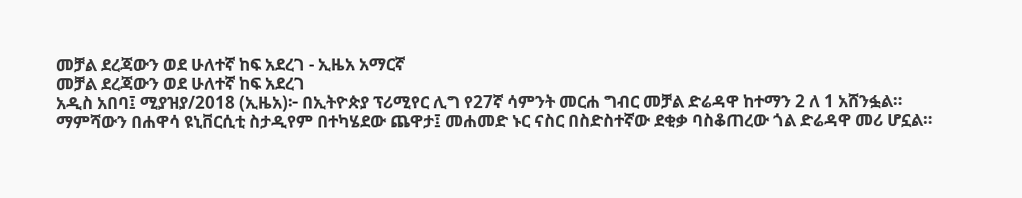መቻል ደረጃውን ወደ ሁለተኛ ከፍ አደረገ - ኢዜአ አማርኛ
መቻል ደረጃውን ወደ ሁለተኛ ከፍ አደረገ
አዲስ አበባ፤ ሚያዝያ/2018 (ኢዜአ)፦ በኢትዮጵያ ፕሪሚየር ሊግ የ27ኛ ሳምንት መርሐ ግብር መቻል ድሬዳዋ ከተማን 2 ለ 1 አሸንፏል።
ማምሻውን በሐዋሳ ዩኒቨርሲቲ ስታዲየም በተካሄደው ጨዋታ፤ መሐመድ ኑር ናስር በስድስተኛው ደቂቃ ባስቆጠረው ጎል ድሬዳዋ መሪ ሆኗል።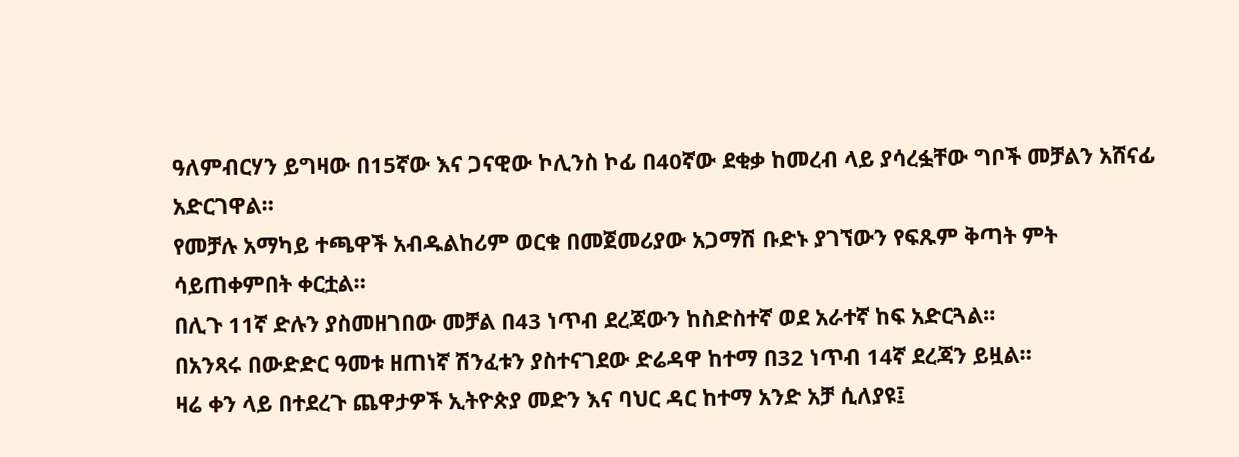ዓለምብርሃን ይግዛው በ15ኛው እና ጋናዊው ኮሊንስ ኮፊ በ40ኛው ደቂቃ ከመረብ ላይ ያሳረፏቸው ግቦች መቻልን አሸናፊ አድርገዋል።
የመቻሉ አማካይ ተጫዋች አብዱልከሪም ወርቁ በመጀመሪያው አጋማሽ ቡድኑ ያገኘውን የፍጹም ቅጣት ምት ሳይጠቀምበት ቀርቷል።
በሊጉ 11ኛ ድሉን ያስመዘገበው መቻል በ43 ነጥብ ደረጃውን ከስድስተኛ ወደ አራተኛ ከፍ አድርጓል።
በአንጻሩ በውድድር ዓመቱ ዘጠነኛ ሽንፈቱን ያስተናገደው ድሬዳዋ ከተማ በ32 ነጥብ 14ኛ ደረጃን ይዟል።
ዛሬ ቀን ላይ በተደረጉ ጨዋታዎች ኢትዮጵያ መድን እና ባህር ዳር ከተማ አንድ አቻ ሲለያዩ፤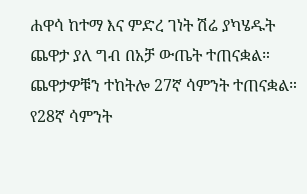ሐዋሳ ከተማ እና ምድረ ገነት ሽሬ ያካሄዱት ጨዋታ ያለ ግብ በአቻ ውጤት ተጠናቋል።
ጨዋታዎቹን ተከትሎ 27ኛ ሳምንት ተጠናቋል።
የ28ኛ ሳምንት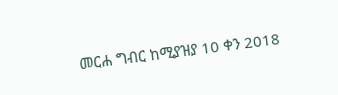መርሐ ግብር ከሚያዝያ 10 ቀን 2018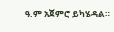ዓ.ም አጀምሮ ይካሄዳል።